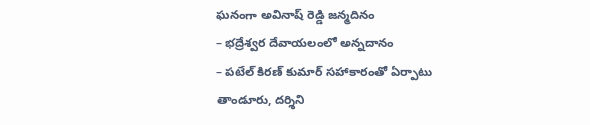ఘనంగా అవినాష్ రెడ్డి జన్మదినం
– భద్రేశ్వర దేవాయలంలో అన్నదానం
– పటేల్ కిరణ్ కుమార్ సహాకారంతో ఏర్పాటు
తాండూరు, దర్శిని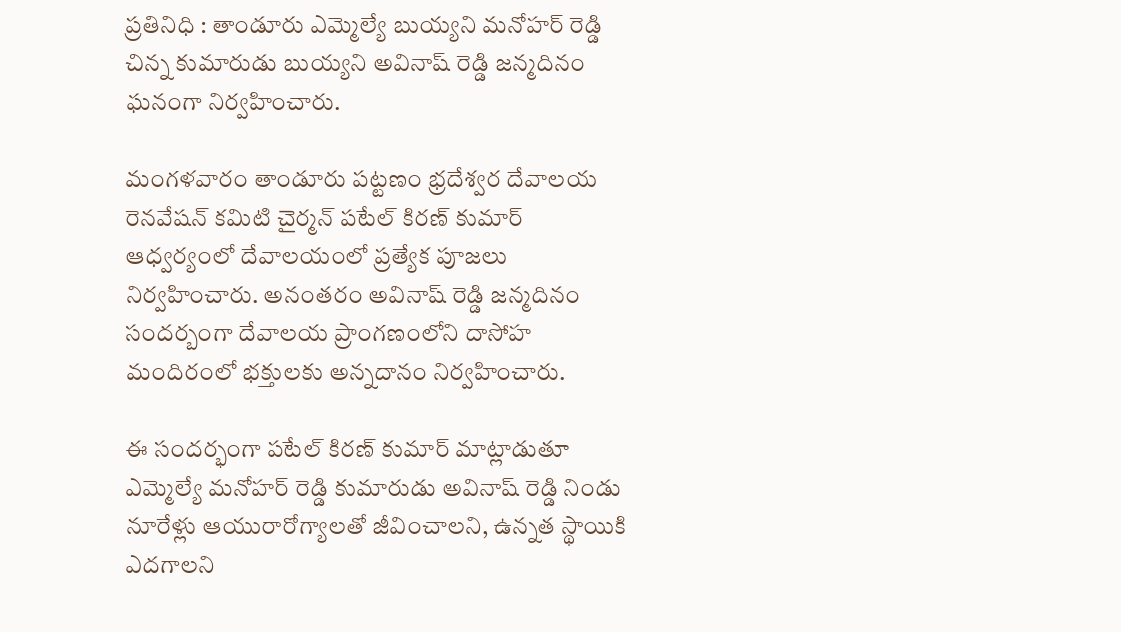ప్రతినిధి : తాండూరు ఎమ్మెల్యే బుయ్యని మనోహర్ రెడ్డి చిన్న కుమారుడు బుయ్యని అవినాష్ రెడ్డి జన్మదినం ఘనంగా నిర్వహించారు.

మంగళవారం తాండూరు పట్టణం భ్రదేశ్వర దేవాలయ రెనవేషన్ కమిటి చైర్మన్ పటేల్ కిరణ్ కుమార్ ఆధ్వర్యంలో దేవాలయంలో ప్రత్యేక పూజలు నిర్వహించారు. అనంతరం అవినాష్ రెడ్డి జన్మదినం సందర్బంగా దేవాలయ ప్రాంగణంలోని దాసోహ మందిరంలో భక్తులకు అన్నదానం నిర్వహించారు.

ఈ సందర్భంగా పటేల్ కిరణ్ కుమార్ మాట్లాడుతూ ఎమ్మెల్యే మనోహర్ రెడ్డి కుమారుడు అవినాష్ రెడ్డి నిండు నూరేళ్లు ఆయురారోగ్యాలతో జీవించాలని, ఉన్నత స్థాయికి ఎదగాలని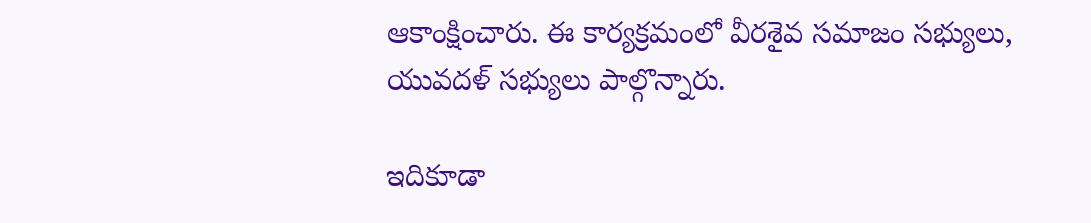ఆకాంక్షించారు. ఈ కార్యక్రమంలో వీరశైవ సమాజం సభ్యులు, యువదళ్ సభ్యులు పాల్గొన్నారు.

ఇదికూడా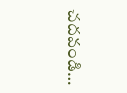చదవండి…